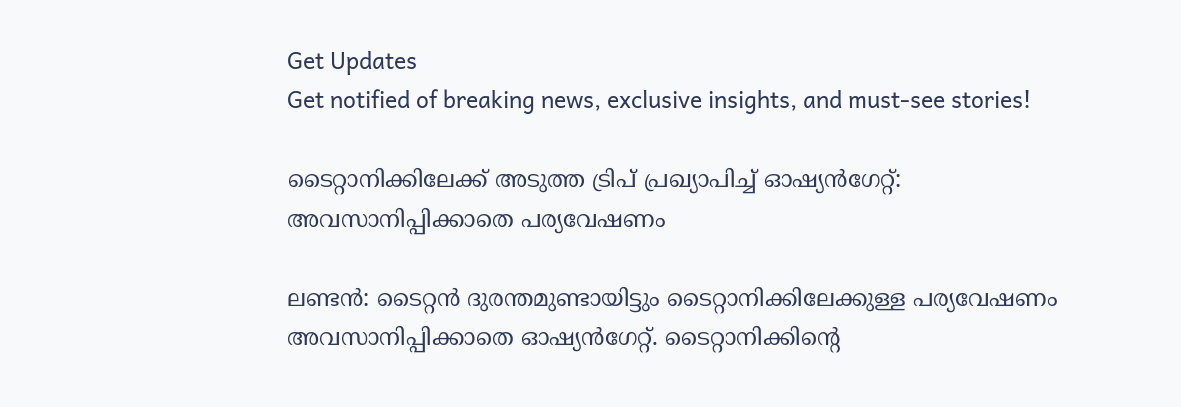Get Updates
Get notified of breaking news, exclusive insights, and must-see stories!

ടൈറ്റാനിക്കിലേക്ക് അടുത്ത ട്രിപ് പ്രഖ്യാപിച്ച് ഓഷ്യന്‍ഗേറ്റ്: അവസാനിപ്പിക്കാതെ പര്യവേഷണം

ലണ്ടന്‍: ടൈറ്റന്‍ ദുരന്തമുണ്ടായിട്ടും ടൈറ്റാനിക്കിലേക്കുള്ള പര്യവേഷണം അവസാനിപ്പിക്കാതെ ഓഷ്യന്‍ഗേറ്റ്. ടൈറ്റാനിക്കിന്റെ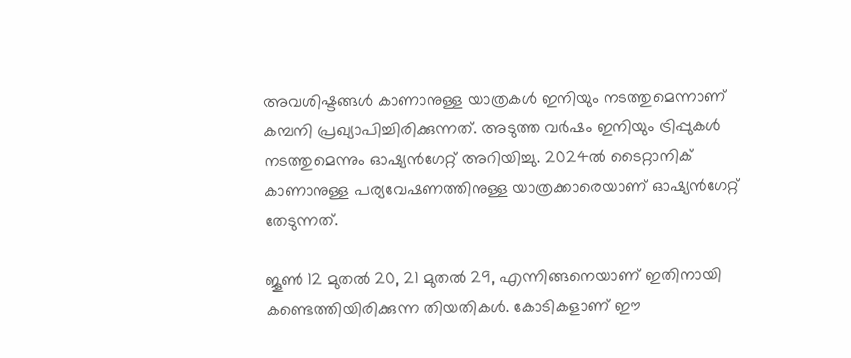അവശിഷ്ടങ്ങള്‍ കാണാനുള്ള യാത്രകള്‍ ഇനിയും നടത്തുമെന്നാണ് കമ്പനി പ്രഖ്യാപിച്ചിരിക്കുന്നത്. അടുത്ത വര്‍ഷം ഇനിയും ട്രിപ്പുകള്‍ നടത്തുമെന്നും ഓഷ്യന്‍ഗേറ്റ് അറിയിച്ചു. 2024ല്‍ ടൈറ്റാനിക് കാണാനുള്ള പര്യവേഷണത്തിനുള്ള യാത്രക്കാരെയാണ് ഓഷ്യന്‍ഗേറ്റ് തേടുന്നത്.

ജൂണ്‍ 12 മുതല്‍ 20, 21 മുതല്‍ 29, എന്നിങ്ങനെയാണ് ഇതിനായി കണ്ടെത്തിയിരിക്കുന്ന തിയതികള്‍. കോടികളാണ് ഈ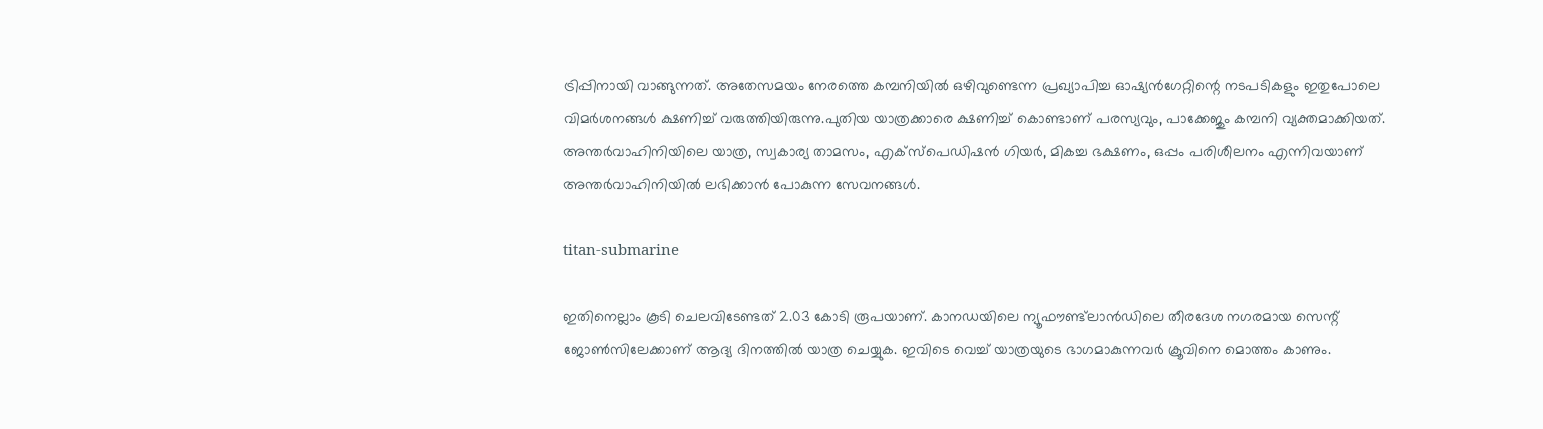ട്രിപ്പിനായി വാങ്ങുന്നത്. അതേസമയം നേരത്തെ കമ്പനിയില്‍ ഒഴിവുണ്ടെന്ന പ്രഖ്യാപിച്ച ഓഷ്യന്‍ഗേറ്റിന്റെ നടപടികളും ഇതുപോലെ വിമര്‍ശനങ്ങള്‍ ക്ഷണിച്ച് വരുത്തിയിരുന്നു.പുതിയ യാത്രക്കാരെ ക്ഷണിച്ച് കൊണ്ടാണ് പരസ്യവും, പാക്കേജും കമ്പനി വ്യക്തമാക്കിയത്. അന്തര്‍വാഹിനിയിലെ യാത്ര, സ്വകാര്യ താമസം, എക്‌സ്‌പെഡിഷന്‍ ഗിയര്‍, മികച്ച ഭക്ഷണം, ഒപ്പം പരിശീലനം എന്നിവയാണ് അന്തര്‍വാഹിനിയില്‍ ലഭിക്കാന്‍ പോകുന്ന സേവനങ്ങള്‍.

titan-submarine

ഇതിനെല്ലാം കൂടി ചെലവിടേണ്ടത് 2.03 കോടി രൂപയാണ്. കാനഡയിലെ ന്യൂഫൗണ്ട്‌ലാന്‍ഡിലെ തീരദേശ നഗരമായ സെന്റ് ജോണ്‍സിലേക്കാണ് ആദ്യ ദിനത്തില്‍ യാത്ര ചെയ്യുക. ഇവിടെ വെച്ച് യാത്രയുടെ ഭാഗമാകുന്നവര്‍ ക്രൂവിനെ മൊത്തം കാണും.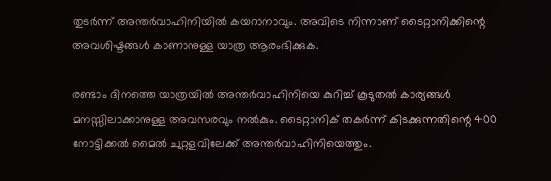തുടര്‍ന്ന് അന്തര്‍വാഹിനിയില്‍ കയറാനാവും. അവിടെ നിന്നാണ് ടൈറ്റാനിക്കിന്റെ അവശിഷ്ടങ്ങള്‍ കാണാനുള്ള യാത്ര ആരംഭിക്കുക.

രണ്ടാം ദിനത്തെ യാത്രയില്‍ അന്തര്‍വാഹിനിയെ കുറിച്ച് കൂടുതല്‍ കാര്യങ്ങള്‍ മനസ്സിലാക്കാനുള്ള അവസരവും നല്‍കും. ടൈറ്റാനിക് തകര്‍ന്ന് കിടക്കുന്നതിന്റെ 400 നോട്ടിക്കല്‍ മൈല്‍ ചുറ്റളവിലേക്ക് അന്തര്‍വാഹിനിയെത്തും.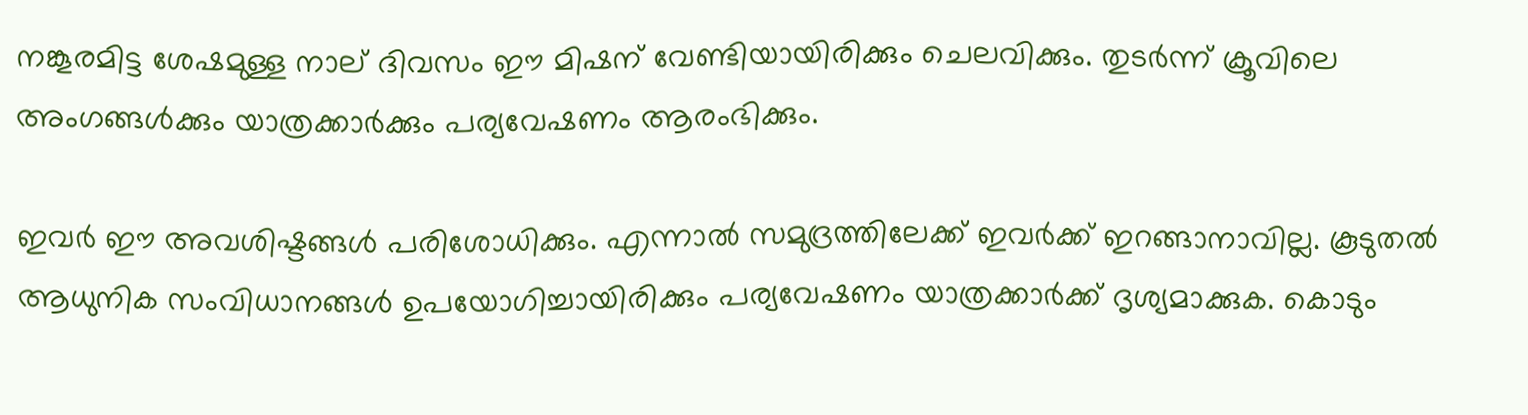നങ്കൂരമിട്ട ശേഷമുള്ള നാല് ദിവസം ഈ മിഷന് വേണ്ടിയായിരിക്കും ചെലവിക്കും. തുടര്‍ന്ന് ക്രൂവിലെ അംഗങ്ങള്‍ക്കും യാത്രക്കാര്‍ക്കും പര്യവേഷണം ആരംഭിക്കും.

ഇവര്‍ ഈ അവശിഷ്ടങ്ങള്‍ പരിശോധിക്കും. എന്നാല്‍ സമുദ്രത്തിലേക്ക് ഇവര്‍ക്ക് ഇറങ്ങാനാവില്ല. കൂടുതല്‍ ആധുനിക സംവിധാനങ്ങള്‍ ഉപയോഗിച്ചായിരിക്കും പര്യവേഷണം യാത്രക്കാര്‍ക്ക് ദൃശ്യമാക്കുക. കൊടും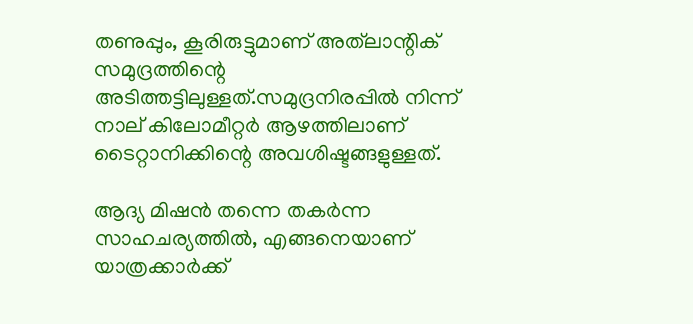തണുപ്പും, കൂരിരുട്ടുമാണ് അത്‌ലാന്റിക് സമുദ്രത്തിന്റെ അടിത്തട്ടിലുള്ളത്.സമുദ്രനിരപ്പില്‍ നിന്ന് നാല് കിലോമീറ്റര്‍ ആഴത്തിലാണ് ടൈറ്റാനിക്കിന്റെ അവശിഷ്ടങ്ങളുള്ളത്.

ആദ്യ മിഷന്‍ തന്നെ തകര്‍ന്ന സാഹചര്യത്തില്‍, എങ്ങനെയാണ് യാത്രക്കാര്‍ക്ക്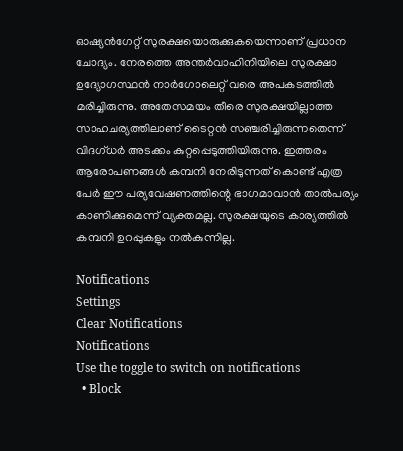ഓഷ്യന്‍ഗേറ്റ് സുരക്ഷയൊരുക്കുകയെന്നാണ് പ്രധാന ചോദ്യം. നേരത്തെ അന്തര്‍വാഹിനിയിലെ സുരക്ഷാ ഉദ്യോഗസ്ഥന്‍ നാര്‍ഗോലെറ്റ് വരെ അപകടത്തില്‍ മരിച്ചിരുന്നു. അതേസമയം തീരെ സുരക്ഷയില്ലാത്ത സാഹചര്യത്തിലാണ് ടൈറ്റന്‍ സഞ്ചരിച്ചിരുന്നതെന്ന് വിദഗ്ധര്‍ അടക്കം കുറ്റപ്പെടുത്തിയിരുന്നു. ഇത്തരം ആരോപണങ്ങള്‍ കമ്പനി നേരിടുന്നത് കൊണ്ട് എത്ര പേര്‍ ഈ പര്യവേഷണത്തിന്റെ ഭാഗമാവാന്‍ താല്‍പര്യം കാണിക്കുമെന്ന് വ്യക്തമല്ല. സുരക്ഷയുടെ കാര്യത്തില്‍ കമ്പനി ഉറപ്പുകളും നല്‍കുന്നില്ല.

Notifications
Settings
Clear Notifications
Notifications
Use the toggle to switch on notifications
  • Block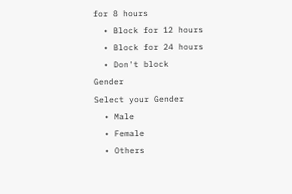for 8 hours
  • Block for 12 hours
  • Block for 24 hours
  • Don't block
Gender
Select your Gender
  • Male
  • Female
  • Others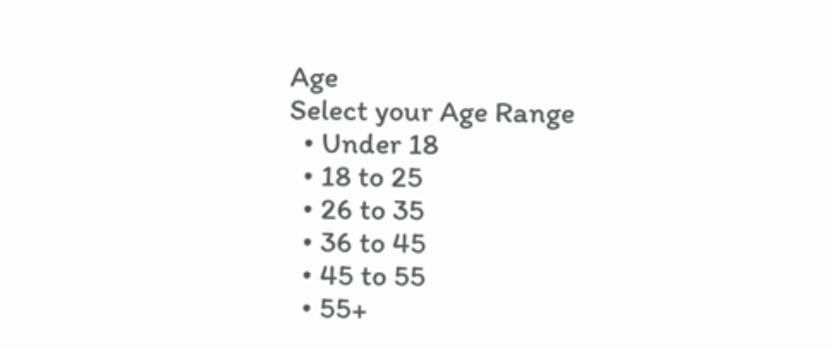Age
Select your Age Range
  • Under 18
  • 18 to 25
  • 26 to 35
  • 36 to 45
  • 45 to 55
  • 55+